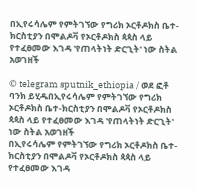በኢየሩሳሌም የምትገኘው የግሪክ ኦርቶዶክስ ቤተ-ክርስቲያን በሞልዶቫ የኦርቶዶክስ ጳጳስ ላይ የተፈፀመው እገዳ 'የጠላትነት ድርጊት' ነው ስትል አወገዘች

© telegram sputnik_ethiopia / ወደ ፎቶ ባንክ ይሂዱበኢየሩሳሌም የምትገኘው የግሪክ ኦርቶዶክስ ቤተ-ክርስቲያን በሞልዶቫ የኦርቶዶክስ ጳጳስ ላይ የተፈፀመው እገዳ 'የጠላትነት ድርጊት' ነው ስትል አወገዘች
በኢየሩሳሌም የምትገኘው የግሪክ ኦርቶዶክስ ቤተ-ክርስቲያን በሞልዶቫ የኦርቶዶክስ ጳጳስ ላይ የተፈፀመው እገዳ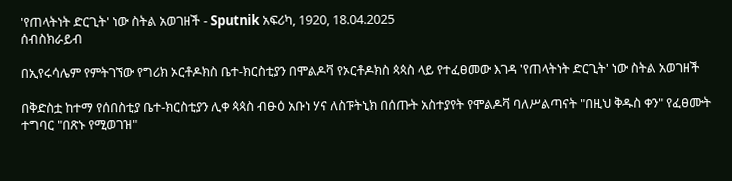'የጠላትነት ድርጊት' ነው ስትል አወገዘች - Sputnik አፍሪካ, 1920, 18.04.2025
ሰብስክራይብ

በኢየሩሳሌም የምትገኘው የግሪክ ኦርቶዶክስ ቤተ-ክርስቲያን በሞልዶቫ የኦርቶዶክስ ጳጳስ ላይ የተፈፀመው እገዳ 'የጠላትነት ድርጊት' ነው ስትል አወገዘች

በቅድስቷ ከተማ የሰበስቲያ ቤተ-ክርስቲያን ሊቀ ጳጳስ ብፁዕ አቡነ ሃና ለስፑትኒክ በሰጡት አስተያየት የሞልዶቫ ባለሥልጣናት "በዚህ ቅዱስ ቀን" የፈፀሙት ተግባር "በጽኑ የሚወገዝ"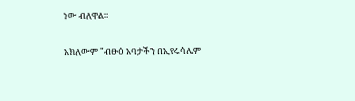ነው ብለዋል።

አክለውም "ብፁዕ አባታችን በኢየሩሳሌም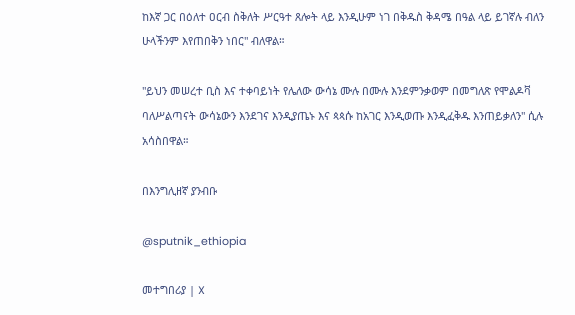ከእኛ ጋር በዕለተ ዐርብ ስቅለት ሥርዓተ ጸሎት ላይ እንዲሁም ነገ በቅዱስ ቅዳሜ በዓል ላይ ይገኛሉ ብለን ሁላችንም እየጠበቅን ነበር" ብለዋል።

"ይህን መሠረተ ቢስ እና ተቀባይነት የሌለው ውሳኔ ሙሉ በሙሉ እንደምንቃወም በመግለጽ የሞልዶቫ ባለሥልጣናት ውሳኔውን እንደገና እንዲያጤኑ እና ጳጳሱ ከአገር እንዲወጡ እንዲፈቅዱ እንጠይቃለን" ሲሉ አሳስበዋል።

በእንግሊዘኛ ያንብቡ

@sputnik_ethiopia

መተግበሪያ | X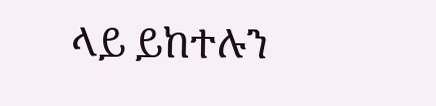ላይ ይከተሉን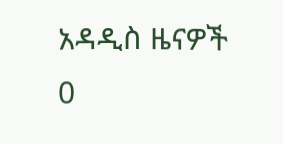አዳዲስ ዜናዎች
0